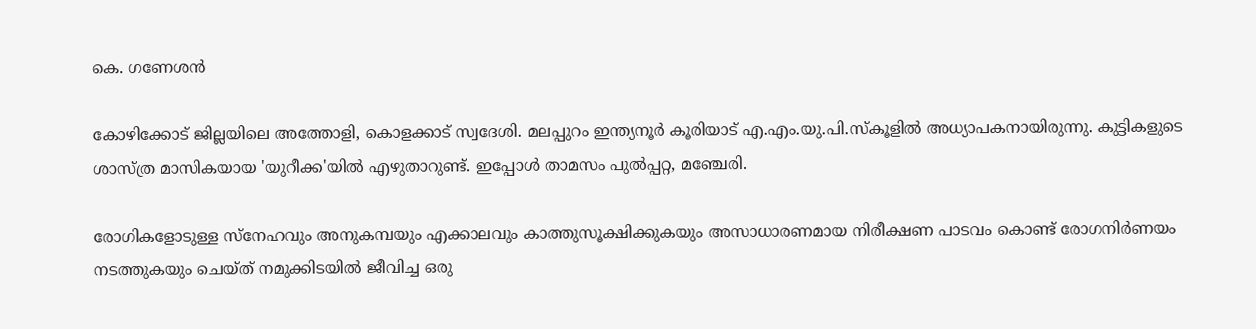കെ. ഗണേശൻ

കോഴിക്കോട് ജില്ലയിലെ അത്തോളി, കൊളക്കാട് സ്വദേശി. മലപ്പുറം ഇന്ത്യനൂർ കൂരിയാട് എ.എം.യു.പി.സ്കൂളിൽ അധ്യാപകനായിരുന്നു. കുട്ടികളുടെ ശാസ്ത്ര മാസികയായ 'യുറീക്ക'യിൽ എഴുതാറുണ്ട്. ഇപ്പോള്‍ താമസം പുൽപ്പറ്റ, മഞ്ചേരി.

രോഗികളോടുള്ള സ്നേഹവും അനുകമ്പയും എക്കാലവും കാത്തുസൂക്ഷിക്കുകയും അസാധാരണമായ നിരീക്ഷണ പാടവം കൊണ്ട് രോഗനിർണയം നടത്തുകയും ചെയ്ത് നമുക്കിടയിൽ ജീവിച്ച ഒരു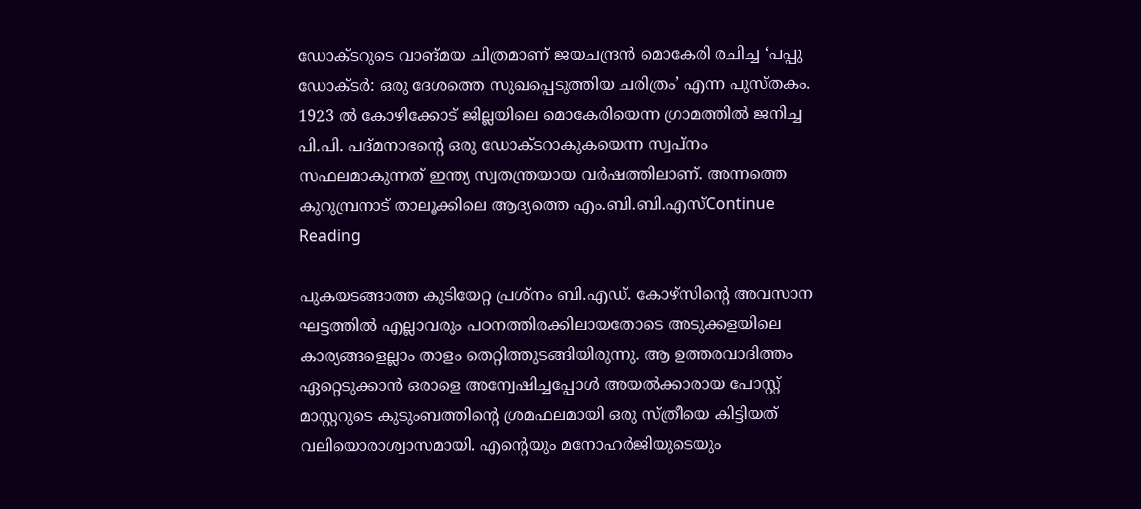ഡോക്ടറുടെ വാങ്മയ ചിത്രമാണ് ജയചന്ദ്രൻ മൊകേരി രചിച്ച ‘പപ്പു ഡോക്ടർ: ഒരു ദേശത്തെ സുഖപ്പെടുത്തിയ ചരിത്രം’ എന്ന പുസ്തകം. 1923 ൽ കോഴിക്കോട് ജില്ലയിലെ മൊകേരിയെന്ന ഗ്രാമത്തിൽ ജനിച്ച പി.പി. പദ്മനാഭന്‍റെ ഒരു ഡോക്ടറാകുകയെന്ന സ്വപ്നം സഫലമാകുന്നത് ഇന്ത്യ സ്വതന്ത്രയായ വർഷത്തിലാണ്. അന്നത്തെ കുറുമ്പ്രനാട് താലൂക്കിലെ ആദ്യത്തെ എം.ബി.ബി.എസ്Continue Reading

പുകയടങ്ങാത്ത കുടിയേറ്റ പ്രശ്നം ബി.എഡ്. കോഴ്സിന്‍റെ അവസാന ഘട്ടത്തിൽ എല്ലാവരും പഠനത്തിരക്കിലായതോടെ അടുക്കളയിലെ കാര്യങ്ങളെല്ലാം താളം തെറ്റിത്തുടങ്ങിയിരുന്നു. ആ ഉത്തരവാദിത്തം ഏറ്റെടുക്കാൻ ഒരാളെ അന്വേഷിച്ചപ്പോൾ അയൽക്കാരായ പോസ്റ്റ് മാസ്റ്ററുടെ കുടുംബത്തിന്‍റെ ശ്രമഫലമായി ഒരു സ്ത്രീയെ കിട്ടിയത് വലിയൊരാശ്വാസമായി. എന്‍റെയും മനോഹർജിയുടെയും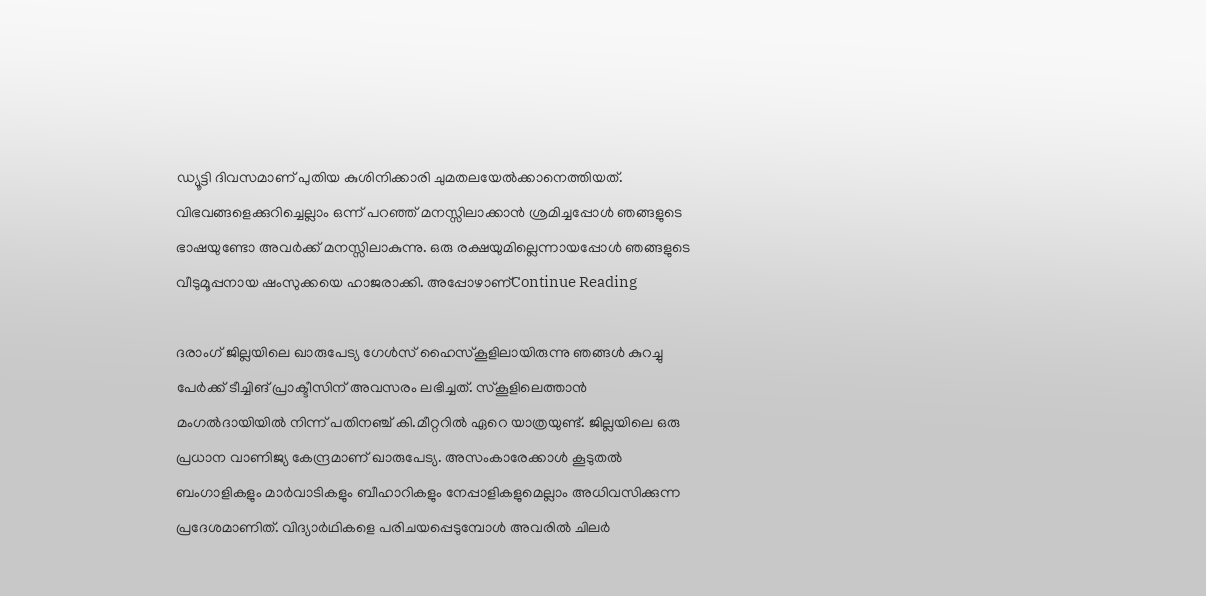ഡ്യൂട്ടി ദിവസമാണ് പുതിയ കുശിനിക്കാരി ചുമതലയേൽക്കാനെത്തിയത്. വിഭവങ്ങളെക്കുറിച്ചെല്ലാം ഒന്ന് പറഞ്ഞ് മനസ്സിലാക്കാൻ ശ്രമിച്ചപ്പോൾ ഞങ്ങളുടെ ഭാഷയുണ്ടോ അവർക്ക് മനസ്സിലാകുന്നു. ഒരു രക്ഷയുമില്ലെന്നായപ്പോൾ ഞങ്ങളുടെ വീടുമൂപ്പനായ ഷംസുക്കയെ ഹാജരാക്കി. അപ്പോഴാണ്Continue Reading

ദരാംഗ് ജില്ലയിലെ ഖാരുപേട്യ ഗേൾസ് ഹൈസ്കൂളിലായിരുന്നു ഞങ്ങൾ കുറച്ചു പേർക്ക് ടീച്ചിങ് പ്രാക്ടീസിന് അവസരം ലഭിച്ചത്. സ്കൂളിലെത്താൻ മംഗൽദായിയിൽ നിന്ന് പതിനഞ്ച് കി.മീറ്ററിൽ ഏറെ യാത്രയുണ്ട്. ജില്ലയിലെ ഒരു പ്രധാന വാണിജ്യ കേന്ദ്രമാണ് ഖാരുപേട്യ. അസംകാരേക്കാൾ കൂടുതൽ ബംഗാളികളും മാർവാടികളും ബീഹാറികളും നേപ്പാളികളുമെല്ലാം അധിവസിക്കുന്ന പ്രദേശമാണിത്. വിദ്യാർഥികളെ പരിചയപ്പെടുമ്പോൾ അവരിൽ ചിലർ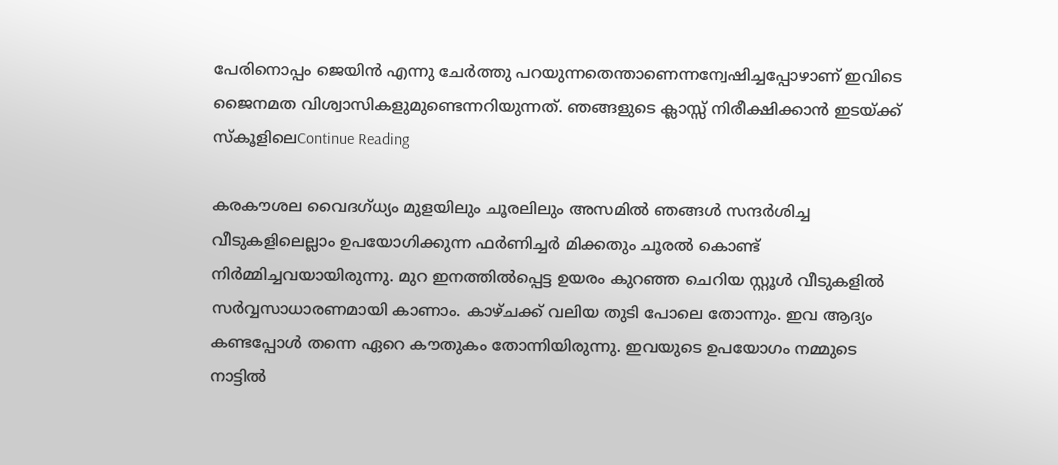പേരിനൊപ്പം ജെയിന്‍ എന്നു ചേർത്തു പറയുന്നതെന്താണെന്നന്വേഷിച്ചപ്പോഴാണ് ഇവിടെ ജൈനമത വിശ്വാസികളുമുണ്ടെന്നറിയുന്നത്. ഞങ്ങളുടെ ക്ലാസ്സ് നിരീക്ഷിക്കാൻ ഇടയ്ക്ക് സ്കൂളിലെContinue Reading

കരകൗശല വൈദഗ്ധ്യം മുളയിലും ചൂരലിലും അസമിൽ ഞങ്ങൾ സന്ദർശിച്ച വീടുകളിലെല്ലാം ഉപയോഗിക്കുന്ന ഫർണിച്ചർ മിക്കതും ചൂരൽ കൊണ്ട് നിർമ്മിച്ചവയായിരുന്നു. മുറ ഇനത്തിൽപ്പെട്ട ഉയരം കുറഞ്ഞ ചെറിയ സ്റ്റൂൾ വീടുകളിൽ സർവ്വസാധാരണമായി കാണാം. കാഴ്ചക്ക് വലിയ തുടി പോലെ തോന്നും. ഇവ ആദ്യം കണ്ടപ്പോൾ തന്നെ ഏറെ കൗതുകം തോന്നിയിരുന്നു. ഇവയുടെ ഉപയോഗം നമ്മുടെ നാട്ടിൽ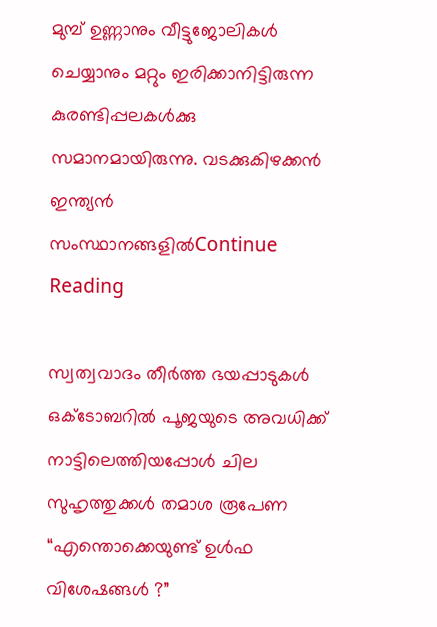മുമ്പ് ഉണ്ണാനും വീട്ടുജോലികൾ ചെയ്യാനും മറ്റും ഇരിക്കാനിട്ടിരുന്ന കുരണ്ടിപ്പലകൾക്കു സമാനമായിരുന്നു. വടക്കുകിഴക്കൻ ഇന്ത്യൻ സംസ്ഥാനങ്ങളിൽContinue Reading

സ്വത്വവാദം തീർത്ത ഭയപ്പാടുകൾ ഒക്ടോബറിൽ പൂജയുടെ അവധിക്ക് നാട്ടിലെത്തിയപ്പോൾ ചില സുഹൃത്തുക്കൾ തമാശ രൂപേണ “എന്തൊക്കെയുണ്ട് ഉൾഫ വിശേഷങ്ങൾ ?”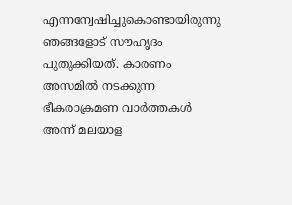എന്നന്വേഷിച്ചുകൊണ്ടായിരുന്നു ഞങ്ങളോട് സൗഹൃദം പുതുക്കിയത്. കാരണം അസമിൽ നടക്കുന്ന ഭീകരാക്രമണ വാർത്തകൾ അന്ന് മലയാള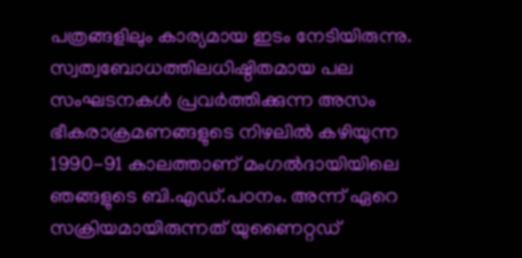പത്രങ്ങളിലും കാര്യമായ ഇടം നേടിയിരുന്നു. സ്വത്വബോധത്തിലധിഷ്ഠിതമായ പല സംഘടനകൾ പ്രവർത്തിക്കുന്ന അസം ഭീകരാക്രമണങ്ങളുടെ നിഴലിൽ കഴിയുന്ന 1990-91 കാലത്താണ് മംഗൽദായിയിലെ ഞങ്ങളുടെ ബി.എഡ്.പഠനം. അന്ന് ഏറെ സക്രിയമായിരുന്നത് യുണൈറ്റഡ്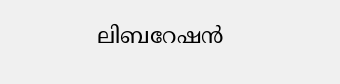ലിബറേഷൻ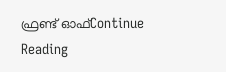ഫ്രണ്ട് ഓഫ്Continue Reading